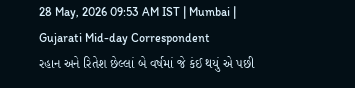28 May, 2026 09:53 AM IST | Mumbai | Gujarati Mid-day Correspondent
રહાન અને રિતેશ છેલ્લાં બે વર્ષમાં જે કંઈ થયું એ પછી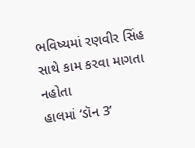ભવિષ્યમાં રણવીર સિંહ સાથે કામ કરવા માગતા નહોતા
હાલમાં ‘ડૉન 3’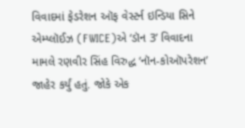વિવાદમાં ફેડરેશન ઑફ વેસ્ટર્ન ઇન્ડિયા સિને એમ્પ્લૉઈઝ (FWICE)એ ‘ડૉન 3’ વિવાદના મામલે રણવીર સિંહ વિરુદ્ધ ‘નૉન-કોઑપરેશન’ જાહેર કર્યું હતું. જોકે એક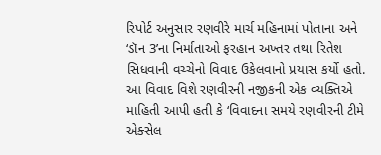રિપોર્ટ અનુસાર રણવીરે માર્ચ મહિનામાં પોતાના અને ‘ડૉન 3’ના નિર્માતાઓ ફરહાન અખ્તર તથા રિતેશ સિધવાની વચ્ચેનો વિવાદ ઉકેલવાનો પ્રયાસ કર્યો હતો.
આ વિવાદ વિશે રણવીરની નજીકની એક વ્યક્તિએ માહિતી આપી હતી કે ‘વિવાદના સમયે રણવીરની ટીમે એક્સેલ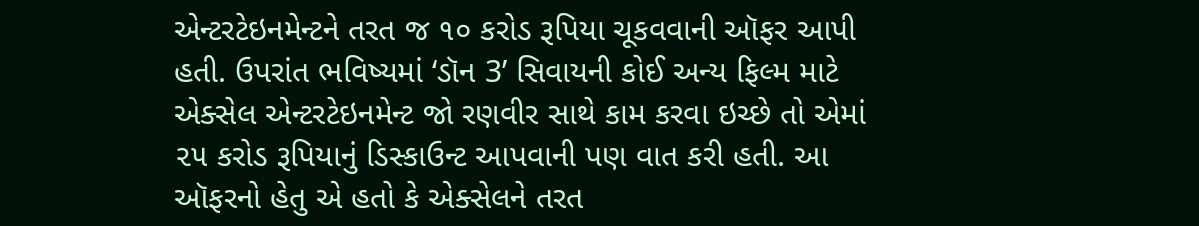એન્ટરટેઇનમેન્ટને તરત જ ૧૦ કરોડ રૂપિયા ચૂકવવાની ઑફર આપી હતી. ઉપરાંત ભવિષ્યમાં ‘ડૉન 3’ સિવાયની કોઈ અન્ય ફિલ્મ માટે એક્સેલ એન્ટરટેઇનમેન્ટ જો રણવીર સાથે કામ કરવા ઇચ્છે તો એમાં ૨૫ કરોડ રૂપિયાનું ડિસ્કાઉન્ટ આપવાની પણ વાત કરી હતી. આ ઑફરનો હેતુ એ હતો કે એક્સેલને તરત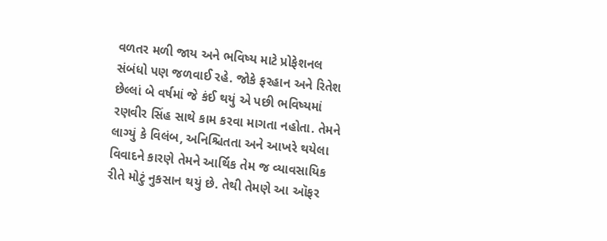વળતર મળી જાય અને ભવિષ્ય માટે પ્રોફેશનલ સંબંધો પણ જળવાઈ રહે. જોકે ફરહાન અને રિતેશ છેલ્લાં બે વર્ષમાં જે કંઈ થયું એ પછી ભવિષ્યમાં રણવીર સિંહ સાથે કામ કરવા માગતા નહોતા. તેમને લાગ્યું કે વિલંબ, અનિશ્ચિતતા અને આખરે થયેલા વિવાદને કારણે તેમને આર્થિક તેમ જ વ્યાવસાયિક રીતે મોટું નુકસાન થયું છે. તેથી તેમણે આ ઑફર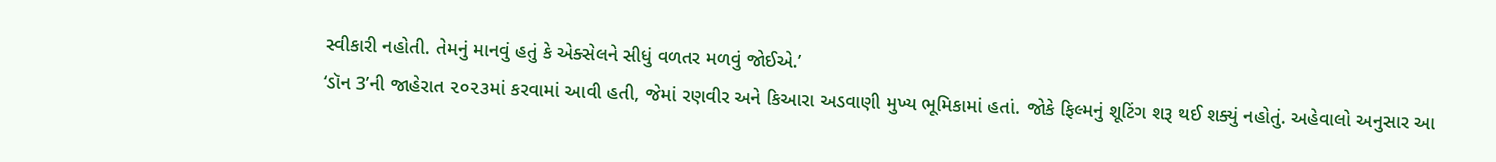સ્વીકારી નહોતી. તેમનું માનવું હતું કે એક્સેલને સીધું વળતર મળવું જોઈએ.’
‘ડૉન 3’ની જાહેરાત ૨૦૨૩માં કરવામાં આવી હતી, જેમાં રણવીર અને કિઆરા અડવાણી મુખ્ય ભૂમિકામાં હતાં. જોકે ફિલ્મનું શૂટિંગ શરૂ થઈ શક્યું નહોતું. અહેવાલો અનુસાર આ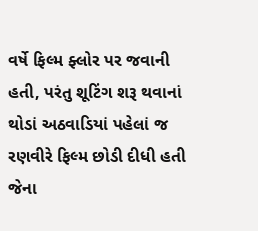વર્ષે ફિલ્મ ફ્લોર પર જવાની હતી, પરંતુ શૂટિંગ શરૂ થવાનાં થોડાં અઠવાડિયાં પહેલાં જ રણવીરે ફિલ્મ છોડી દીધી હતી જેના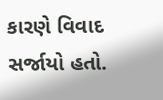કારણે વિવાદ સર્જાયો હતો.